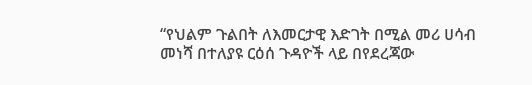“የህልም ጉልበት ለእመርታዊ እድገት በሚል መሪ ሀሳብ መነሻ በተለያዩ ርዕሰ ጉዳዮች ላይ በየደረጃው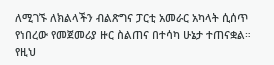ለሚገኙ ለክልላችን ብልጽግና ፓርቲ አመራር አካላት ሲሰጥ የነበረው የመጀመሪያ ዙር ስልጠና በተሳካ ሁኔታ ተጠናቋል።
የዚህ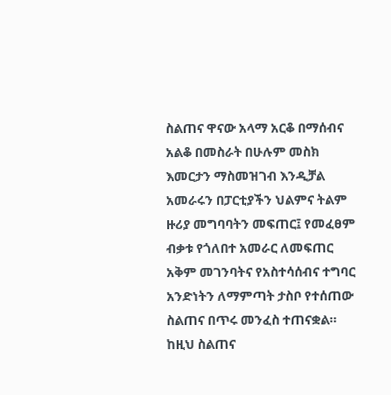ስልጠና ዋናው አላማ አርቆ በማሰብና አልቆ በመስራት በሁሉም መስክ እመርታን ማስመዝገብ እንዲቻል አመራሩን በፓርቲያችን ህልምና ትልም ዙሪያ መግባባትን መፍጠር፤ የመፈፀም ብቃቱ የጎለበተ አመራር ለመፍጠር አቅም መገንባትና የአስተሳሰብና ተግባር አንድነትን ለማምጣት ታስቦ የተሰጠው ስልጠና በጥሩ መንፈስ ተጠናቋል። ከዚህ ስልጠና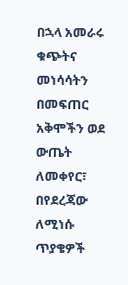በኋላ አመራሩ ቁጭትና መነሳሳትን በመፍጠር አቅሞችን ወደ ውጤት ለመቀየር፣ በየደረጃው ለሚነሱ ጥያቄዎች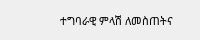ተግባራዊ ምላሽ ለመስጠትና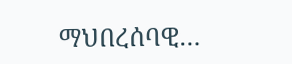ማህበረሰባዊ…